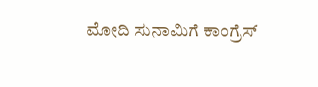ಮೋದಿ ಸುನಾಮಿಗೆ ಕಾಂಗ್ರೆಸ್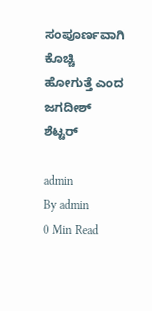ಸಂಪೂರ್ಣವಾಗಿ ಕೊಚ್ಚಿ ಹೋಗುತ್ತೆ ಎಂದ ಜಗದೀಶ್ ಶೆಟ್ಟರ್

admin
By admin
0 Min Read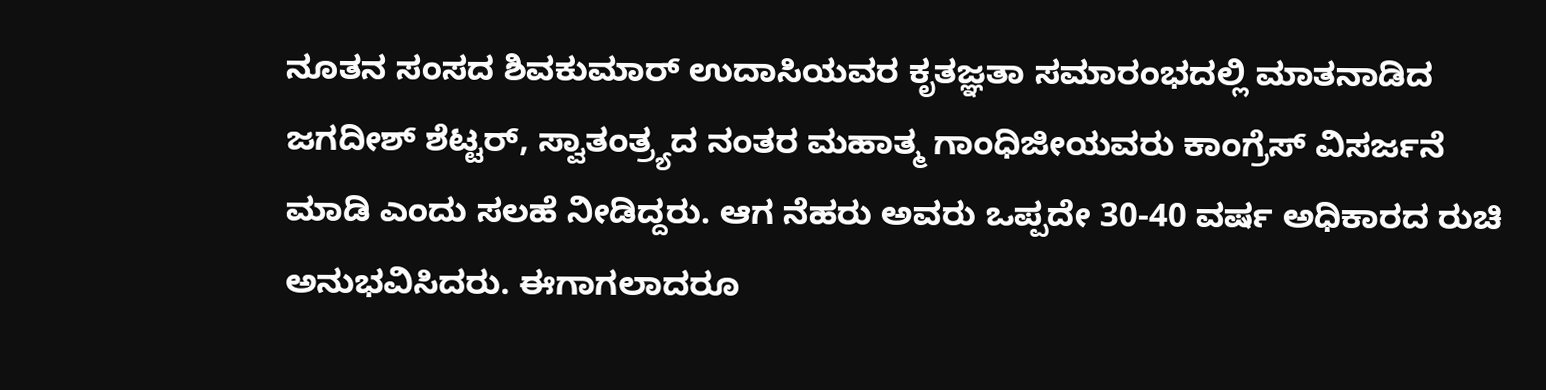ನೂತನ ಸಂಸದ ಶಿವಕುಮಾರ್ ಉದಾಸಿಯವರ ಕೃತಜ್ಞತಾ ಸಮಾರಂಭದಲ್ಲಿ ಮಾತನಾಡಿದ ಜಗದೀಶ್ ಶೆಟ್ಟರ್, ಸ್ವಾತಂತ್ರ್ಯದ ನಂತರ ಮಹಾತ್ಮ ಗಾಂಧಿಜೀಯವರು ಕಾಂಗ್ರೆಸ್ ವಿಸರ್ಜನೆ ಮಾಡಿ ಎಂದು ಸಲಹೆ ನೀಡಿದ್ದರು. ಆಗ ನೆಹರು ಅವರು ಒಪ್ಪದೇ 30-40 ವರ್ಷ ಅಧಿಕಾರದ ರುಚಿ ಅನುಭವಿಸಿದರು. ಈಗಾಗಲಾದರೂ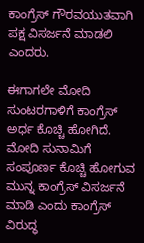ಕಾಂಗ್ರೆಸ್ ಗೌರವಯುತವಾಗಿ ಪಕ್ಷ ವಿಸರ್ಜನೆ ಮಾಡಲಿ ಎಂದರು.

ಈಗಾಗಲೇ ಮೋದಿ ಸುಂಟರಗಾಳಿಗೆ ಕಾಂಗ್ರೆಸ್ ಅರ್ಧ ಕೊಚ್ಚಿ ಹೋಗಿದೆ. ಮೋದಿ ಸುನಾಮಿಗೆ ಸಂಪೂರ್ಣ ಕೊಚ್ಚಿ ಹೋಗುವ ಮುನ್ನ ಕಾಂಗ್ರೆಸ್ ವಿಸರ್ಜನೆ ಮಾಡಿ ಎಂದು ಕಾಂಗ್ರೆಸ್ ವಿರುದ್ಧ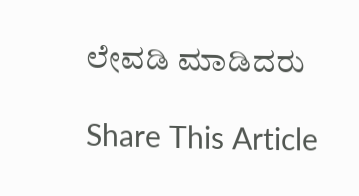ಲೇವಡಿ ಮಾಡಿದರು

Share This Article